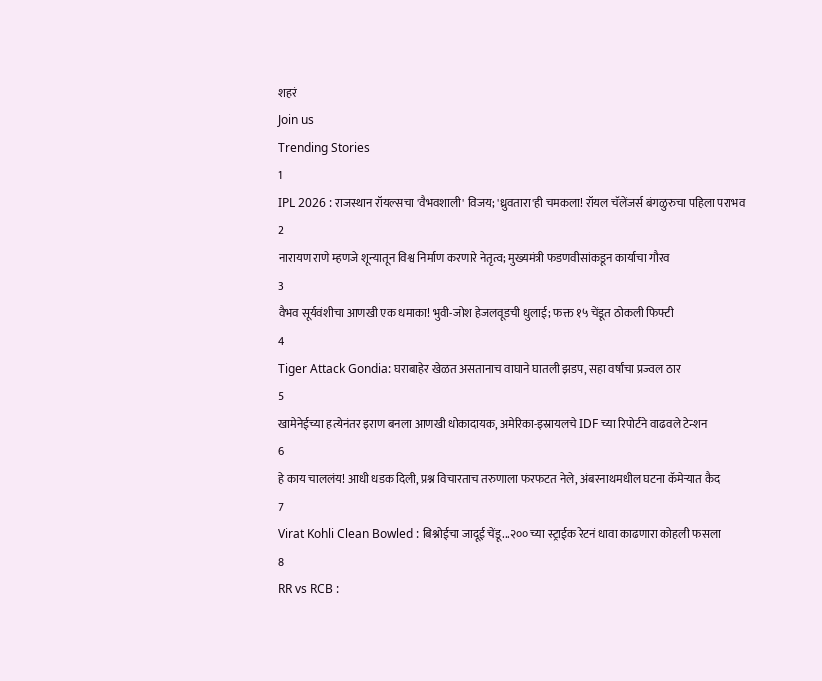शहरं
Join us
Trending Stories
1
IPL 2026 : राजस्थान रॉयल्सचा 'वैभवशाली' विजय; 'ध्रुवतारा'ही चमकला! रॉयल चॅलेंजर्स बंगळुरुचा पहिला पराभव
2
नारायण राणे म्हणजे शून्यातून विश्व निर्माण करणारे नेतृत्व; मुख्यमंत्री फडणवीसांकडून कार्याचा गौरव
3
वैभव सूर्यवंशीचा आणखी एक धमाका! भुवी-जोश हेजलवूडची धुलाई; फक्त १५ चेंडूत ठोकली फिफ्टी
4
Tiger Attack Gondia: घराबाहेर खेळत असतानाच वाघाने घातली झडप, सहा वर्षांचा प्रज्वल ठार
5
खामेनेईच्या हत्येनंतर इराण बनला आणखी धोकादायक, अमेरिका-इस्रायलचे IDF च्या रिपोर्टने वाढवले टेन्शन
6
हे काय चाललंय! आधी धडक दिली, प्रश्न विचारताच तरुणाला फरफटत नेले, अंबरनाथमधील घटना कॅमेऱ्यात कैद
7
Virat Kohli Clean Bowled : बिश्नोईचा जादूई चेंडू...२०० च्या स्ट्राईक रेटनं धावा काढणारा कोहली फसला
8
RR vs RCB :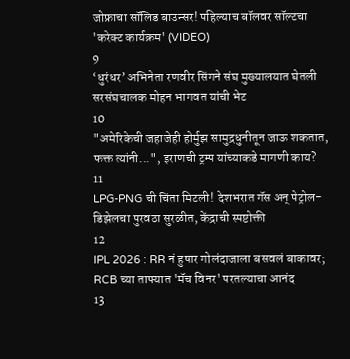जोफ्राचा सॉलिड बाउन्सर! पहिल्याच बॉलवर सॉल्टचा 'करेक्ट कार्यक्रम' (VIDEO)
9
‘धुरंधर’ अभिनेता रणवीर सिंगने संघ मुख्यालयात घेतली सरसंघचालक मोहन भागवत यांची भेट
10
"अमेरिकेची जहाजेही होर्मुझ सामुद्रधुनीतून जाऊ शकतात, फक्त त्यांनी...", इराणची ट्रम्प यांच्याकडे मागणी काय?
11
LPG-PNG ची चिंता मिटली! देशभरात गॅस अन् पेट्रोल-डिझेलचा पुरवठा सुरळीत, केंद्राची स्पष्टोक्ती
12
IPL 2026 : RR नं हुषार गोलंदाजाला बसवलं बाकावर; RCB च्या ताफ्यात 'मॅच विनर' परतल्याचा आनंद
13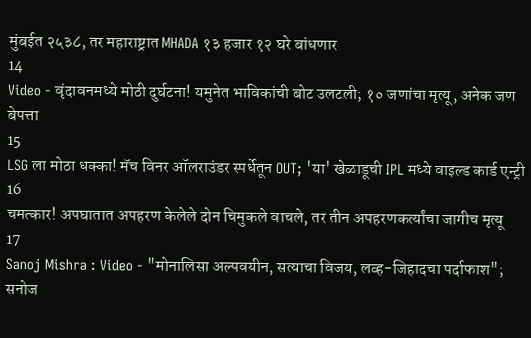मुंबईत २५३८, तर महाराष्ट्रात MHADA १३ हजार १२ घरे बांधणार
14
Video - वृंदावनमध्ये मोठी दुर्घटना! यमुनेत भाविकांची बोट उलटली; १० जणांचा मृत्यू, अनेक जण बेपत्ता
15
LSG ला मोठा धक्का! मॅच विनर ऑलराउंडर स्पर्धेतून OUT; 'या' खेळाडूची IPL मध्ये वाइल्ड कार्ड एन्ट्री
16
चमत्कार! अपघातात अपहरण केलेले दोन चिमुकले वाचले, तर तीन अपहरणकर्त्यांचा जागीच मृत्यू
17
Sanoj Mishra : Video - "मोनालिसा अल्पवयीन, सत्याचा विजय, लव्ह-जिहादचा पर्दाफाश"; सनोज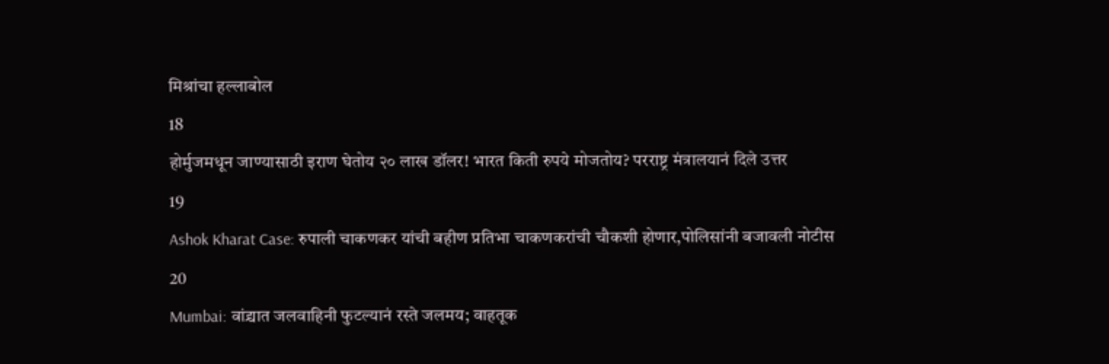मिश्रांचा हल्लाबोल
18
होर्मुजमधून जाण्यासाठी इराण घेतोय २० लाख डॉलर! भारत किती रुपये मोजतोय? परराष्ट्र मंत्रालयानं दिले उत्तर
19
Ashok Kharat Case: रुपाली चाकणकर यांची बहीण प्रतिभा चाकणकरांची चौकशी होणार,पोलिसांनी बजावली नोटीस
20
Mumbai: वांद्र्यात जलवाहिनी फुटल्यानं रस्ते जलमय; वाहतूक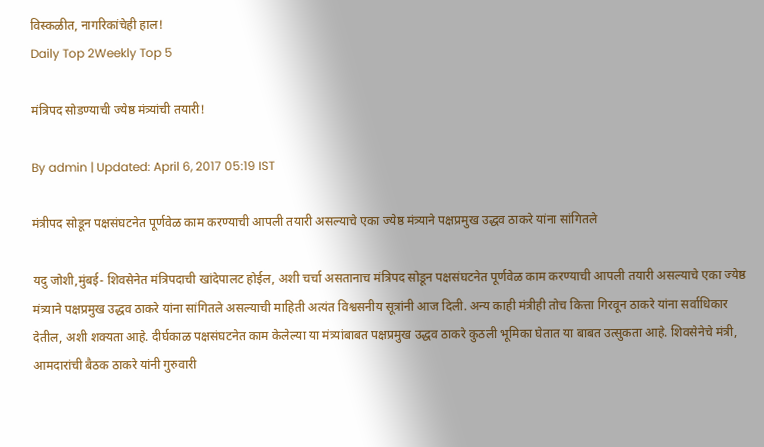विस्कळीत, नागरिकांचेही हाल!
Daily Top 2Weekly Top 5

मंत्रिपद सोडण्याची ज्येष्ठ मंत्र्यांची तयारी!

By admin | Updated: April 6, 2017 05:19 IST

मंत्रीपद सोडून पक्षसंघटनेत पूर्णवेळ काम करण्याची आपली तयारी असल्याचे एका ज्येष्ठ मंत्र्याने पक्षप्रमुख उद्धव ठाकरे यांना सांगितले

यदु जोशी,मुंबई- शिवसेनेत मंत्रिपदाची खांदेपालट होईल, अशी चर्चा असतानाच मंत्रिपद सोडून पक्षसंघटनेत पूर्णवेळ काम करण्याची आपली तयारी असल्याचे एका ज्येष्ठ मंत्र्याने पक्षप्रमुख उद्धव ठाकरे यांना सांगितले असल्याची माहिती अत्यंत विश्वसनीय सूत्रांनी आज दिली. अन्य काही मंत्रीही तोच कित्ता गिरवून ठाकरे यांना सर्वाधिकार देतील, अशी शक्यता आहे. दीर्घकाळ पक्षसंघटनेत काम केलेल्या या मंत्र्यांबाबत पक्षप्रमुख उद्धव ठाकरे कुठली भूमिका घेतात या बाबत उत्सुकता आहे. शिवसेनेचे मंत्री, आमदारांची बैठक ठाकरे यांनी गुरुवारी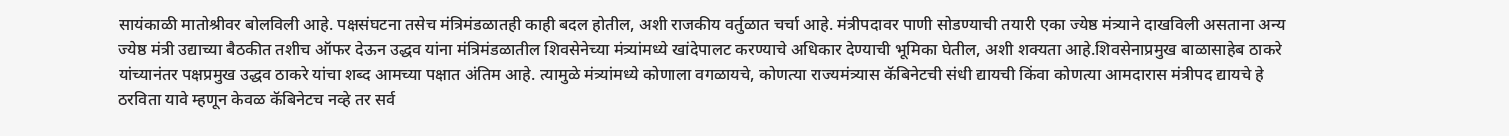सायंकाळी मातोश्रीवर बोलविली आहे. पक्षसंघटना तसेच मंत्रिमंडळातही काही बदल होतील, अशी राजकीय वर्तुळात चर्चा आहे. मंत्रीपदावर पाणी सोडण्याची तयारी एका ज्येष्ठ मंत्र्याने दाखविली असताना अन्य ज्येष्ठ मंत्री उद्याच्या बैठकीत तशीच ऑफर देऊन उद्धव यांना मंत्रिमंडळातील शिवसेनेच्या मंत्र्यांमध्ये खांदेपालट करण्याचे अधिकार देण्याची भूमिका घेतील, अशी शक्यता आहे.शिवसेनाप्रमुख बाळासाहेब ठाकरे यांच्यानंतर पक्षप्रमुख उद्धव ठाकरे यांचा शब्द आमच्या पक्षात अंतिम आहे. त्यामुळे मंत्र्यांमध्ये कोणाला वगळायचे, कोणत्या राज्यमंत्र्यास कॅबिनेटची संधी द्यायची किंवा कोणत्या आमदारास मंत्रीपद द्यायचे हे ठरविता यावे म्हणून केवळ कॅबिनेटच नव्हे तर सर्व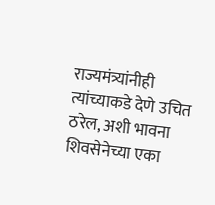राज्यमंत्र्यांनीही त्यांच्याकडे देणे उचित ठरेल, अशी भावना शिवसेनेच्या एका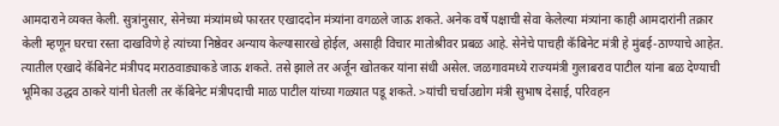आमदाराने व्यक्त केली. सुत्रांनुसार, सेनेच्या मंत्र्यांमध्ये फारतर एखाददोन मंत्र्यांना वगळले जाऊ शकते. अनेक वर्षे पक्षाची सेवा केलेल्या मंत्र्यांना काही आमदारांनी तक्रार केली म्हणून घरचा रस्ता दाखविणे हे त्यांच्या निष्ठेवर अन्याय केल्यासारखे होईल, असाही विचार मातोश्रीवर प्रबळ आहे. सेनेचे पाचही कॅबिनेट मंत्री हे मुंबई-ठाण्याचे आहेत. त्यातील एखादे कॅबिनेट मंत्रीपद मराठवाड्याकडे जाऊ शकते. तसे झाले तर अर्जून खोतकर यांना संधी असेल. जळगावमध्ये राज्यमंत्री गुलाबराव पाटील यांना बळ देण्याची भूमिका उद्धव ठाकरे यांनी घेतली तर कॅबिनेट मंत्रीपदाची माळ पाटील यांच्या गळ्यात पडू शकते. >यांची चर्चाउद्योग मंत्री सुभाष देसाई, परिवहन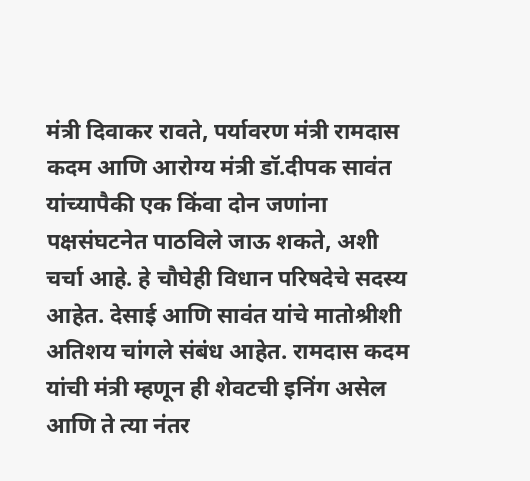मंत्री दिवाकर रावते, पर्यावरण मंत्री रामदास कदम आणि आरोग्य मंत्री डॉ.दीपक सावंत यांच्यापैकी एक किंवा दोन जणांना पक्षसंघटनेत पाठविले जाऊ शकते, अशी चर्चा आहे. हे चौघेही विधान परिषदेचे सदस्य आहेत. देसाई आणि सावंत यांचे मातोश्रीशी अतिशय चांगले संबंध आहेत. रामदास कदम यांची मंत्री म्हणून ही शेवटची इनिंग असेल आणि ते त्या नंतर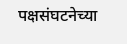पक्षसंघटनेच्या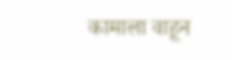कामाला वाहून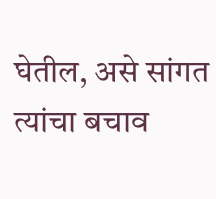घेतील, असे सांगत त्यांचा बचाव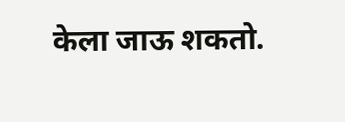केला जाऊ शकतो.